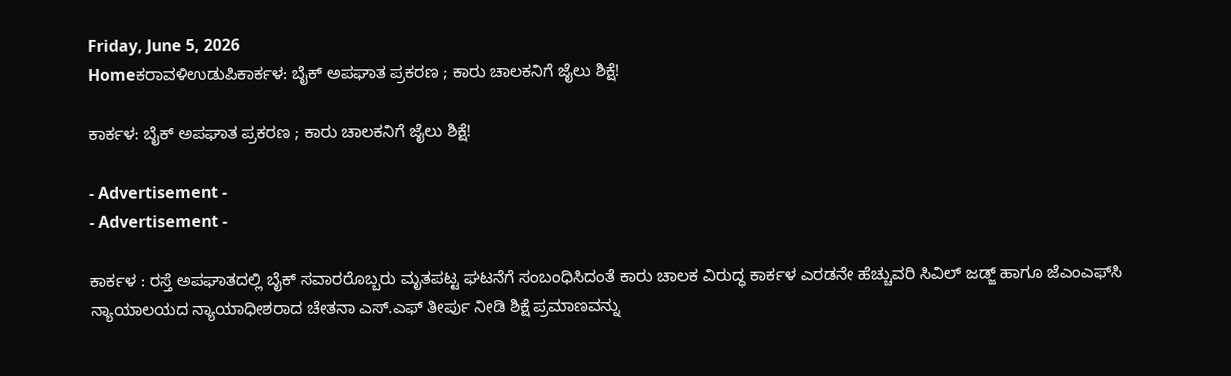Friday, June 5, 2026
Homeಕರಾವಳಿಉಡುಪಿಕಾರ್ಕಳ: ಬೈಕ್ ಅಪಘಾತ ಪ್ರಕರಣ ; ಕಾರು ಚಾಲಕನಿಗೆ ಜೈಲು ಶಿಕ್ಷೆ!

ಕಾರ್ಕಳ: ಬೈಕ್ ಅಪಘಾತ ಪ್ರಕರಣ ; ಕಾರು ಚಾಲಕನಿಗೆ ಜೈಲು ಶಿಕ್ಷೆ!

- Advertisement -
- Advertisement -

ಕಾರ್ಕಳ : ರಸ್ತೆ ಅಪಘಾತದಲ್ಲಿ ಬೈಕ್ ಸವಾರರೊಬ್ಬರು ಮೃತಪಟ್ಟ ಘಟನೆಗೆ ಸಂಬಂಧಿಸಿದಂತೆ ಕಾರು ಚಾಲಕ ವಿರುದ್ಧ ಕಾರ್ಕಳ ಎರಡನೇ ಹೆಚ್ಚುವರಿ ಸಿವಿಲ್ ಜಡ್ಜ್ ಹಾಗೂ ಜೆಎಂಎಫ್‌ಸಿ ನ್ಯಾಯಾಲಯದ ನ್ಯಾಯಾಧೀಶರಾದ ಚೇತನಾ ಎಸ್.ಎಫ್ ತೀರ್ಪು ನೀಡಿ ಶಿಕ್ಷೆ ಪ್ರಮಾಣವನ್ನು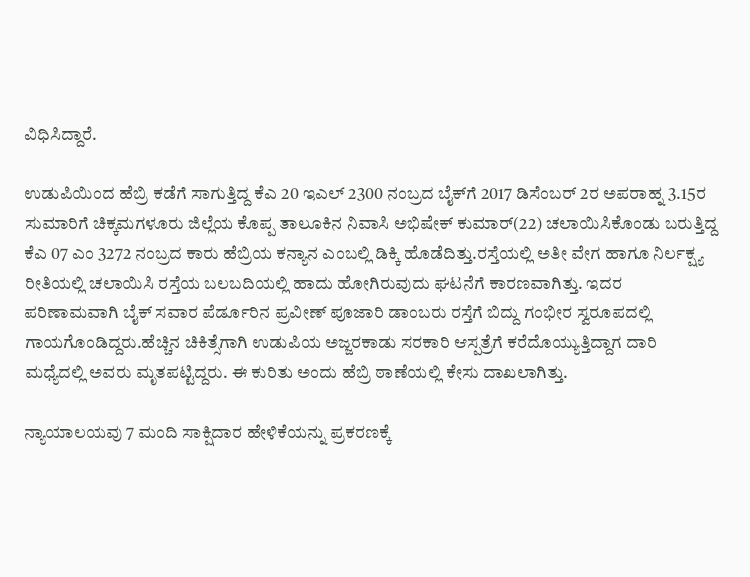ವಿಧಿಸಿದ್ದಾರೆ.

ಉಡುಪಿಯಿಂದ ಹೆಬ್ರಿ ಕಡೆಗೆ ಸಾಗುತ್ತಿದ್ದ ಕೆಎ 20 ಇಎಲ್ 2300 ನಂಬ್ರದ ಬೈಕ್‌ಗೆ 2017 ಡಿಸೆಂಬರ್ 2ರ ಅಪರಾಹ್ನ 3.15ರ ಸುಮಾರಿಗೆ ಚಿಕ್ಕಮಗಳೂರು ಜಿಲ್ಲೆಯ ಕೊಪ್ಪ ತಾಲೂಕಿನ ನಿವಾಸಿ ಅಭಿಷೇಕ್ ಕುಮಾರ್(22) ಚಲಾಯಿಸಿಕೊಂಡು ಬರುತ್ತಿದ್ದ ಕೆಎ 07 ಎಂ 3272 ನಂಬ್ರದ ಕಾರು ಹೆಬ್ರಿಯ ಕನ್ಯಾನ ಎಂಬಲ್ಲಿ ಡಿಕ್ಕಿ ಹೊಡೆದಿತ್ತು.ರಸ್ತೆಯಲ್ಲಿ ಅತೀ ವೇಗ ಹಾಗೂ ನಿರ್ಲಕ್ಷ್ಯ ರೀತಿಯಲ್ಲಿ ಚಲಾಯಿಸಿ ರಸ್ತೆಯ ಬಲಬದಿಯಲ್ಲಿ ಹಾದು ಹೋಗಿರುವುದು ಘಟನೆಗೆ ಕಾರಣವಾಗಿತ್ತು. ಇದರ ಪರಿಣಾಮವಾಗಿ ಬೈಕ್ ಸವಾರ ಪೆರ್ಡೂರಿನ ಪ್ರವೀಣ್ ಪೂಜಾರಿ ಡಾಂಬರು ರಸ್ತೆಗೆ ಬಿದ್ದು ಗಂಭೀರ ಸ್ವರೂಪದಲ್ಲಿ ಗಾಯಗೊಂಡಿದ್ದರು.ಹೆಚ್ಚಿನ ಚಿಕಿತ್ಸೆಗಾಗಿ ಉಡುಪಿಯ ಅಜ್ಜರಕಾಡು ಸರಕಾರಿ ಆಸ್ಪತ್ರೆಗೆ ಕರೆದೊಯ್ಯುತ್ತಿದ್ದಾಗ ದಾರಿ ಮಧ್ಯೆದಲ್ಲಿ ಅವರು ಮೃತಪಟ್ಟಿದ್ದರು. ಈ ಕುರಿತು ಅಂದು ಹೆಬ್ರಿ ಠಾಣೆಯಲ್ಲಿ ಕೇಸು ದಾಖಲಾಗಿತ್ತು.

ನ್ಯಾಯಾಲಯವು 7 ಮಂದಿ ಸಾಕ್ಷಿದಾರ ಹೇಳಿಕೆಯನ್ನು ಪ್ರಕರಣಕ್ಕೆ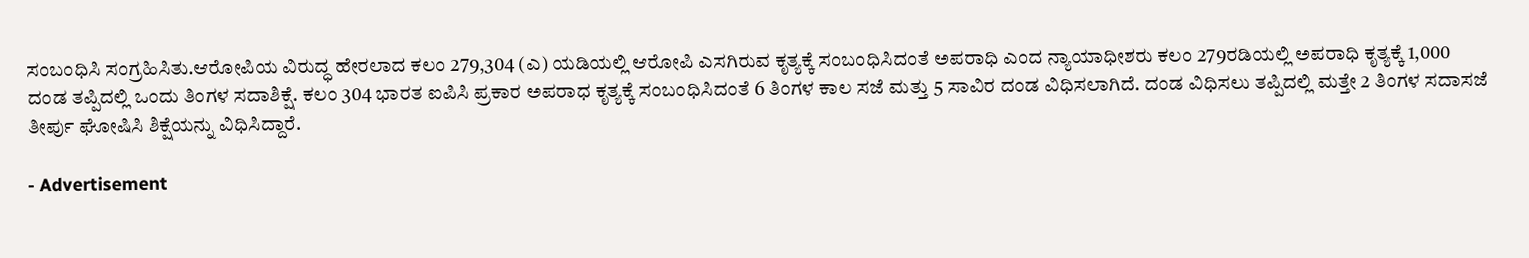ಸಂಬಂಧಿಸಿ ಸಂಗ್ರಹಿಸಿತು.ಆರೋಪಿಯ ವಿರುದ್ಧ ಹೇರಲಾದ ಕಲಂ 279,304 (ಎ) ಯಡಿಯಲ್ಲಿ ಆರೋಪಿ ಎಸಗಿರುವ ಕೃತ್ಯಕ್ಕೆ ಸಂಬಂಧಿಸಿದಂತೆ ಅಪರಾಧಿ ಎಂದ ನ್ಯಾಯಾಧೀಶರು ಕಲಂ 279ರಡಿಯಲ್ಲಿ ಅಪರಾಧಿ ಕೃತ್ಯಕ್ಕೆ 1,000 ದಂಡ ತಪ್ಪಿದಲ್ಲಿ ಒಂದು ತಿಂಗಳ ಸದಾಶಿಕ್ಷೆ. ಕಲಂ 304 ಭಾರತ ಐಪಿಸಿ ಪ್ರಕಾರ ಅಪರಾಧ ಕೃತ್ಯಕ್ಕೆ ಸಂಬಂಧಿಸಿದಂತೆ 6 ತಿಂಗಳ ಕಾಲ ಸಜೆ ಮತ್ತು 5 ಸಾವಿರ ದಂಡ ವಿಧಿಸಲಾಗಿದೆ. ದಂಡ ವಿಧಿಸಲು ತಪ್ಪಿದಲ್ಲಿ ಮತ್ತೇ 2 ತಿಂಗಳ ಸದಾಸಜೆ ತೀರ್ಪು ಘೋಷಿಸಿ ಶಿಕ್ಷೆಯನ್ನು ವಿಧಿಸಿದ್ದಾರೆ.

- Advertisement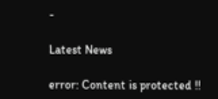-

Latest News

error: Content is protected !!